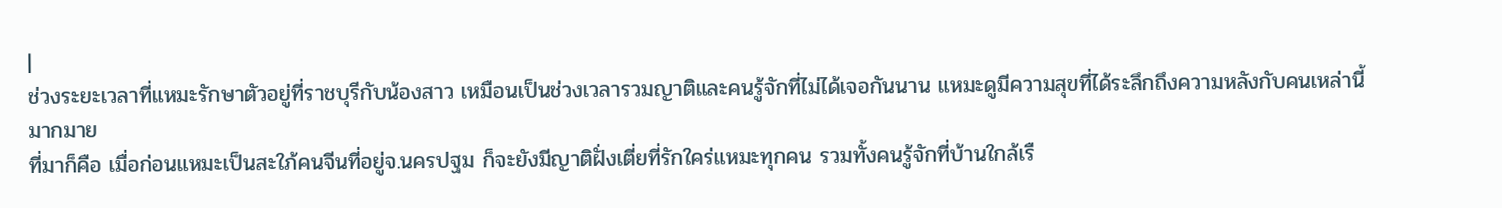|
ช่วงระยะเวลาที่แหมะรักษาตัวอยู่ที่ราชบุรีกับน้องสาว เหมือนเป็นช่วงเวลารวมญาติและคนรู้จักที่ไม่ได้เจอกันนาน แหมะดูมีความสุขที่ได้ระลึกถึงความหลังกับคนเหล่านี้มากมาย
ที่มาก็คือ เมื่อก่อนแหมะเป็นสะใภ้คนจีนที่อยู่จ.นครปฐม ก็จะยังมีญาติฝั่งเตี่ยที่รักใคร่แหมะทุกคน รวมทั้งคนรู้จักที่บ้านใกล้เรื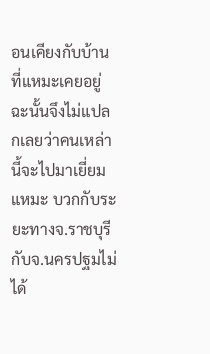อนเคียงกับบ้านที่แหมะเคยอยู่ ฉะนั้นจึงไม่แปลกเลยว่าคนเหล่านี้จะไปมาเยี่ยมแหมะ บวกกับระยะทางจ.ราชบุรีกับจ.นครปฐมไม่ได้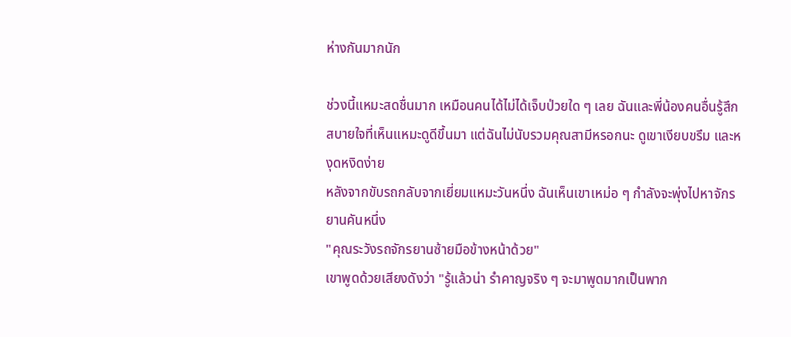ห่างกันมากนัก

ช่วงนี้แหมะสดชื่นมาก เหมือนคนได้ไม่ได้เจ็บป่วยใด ๆ เลย ฉันและพี่น้องคนอื่นรู้สึกสบายใจที่เห็นแหมะดูดีขึ้นมา แต่ฉันไม่นับรวมคุณสามีหรอกนะ ดูเขาเงียบขรึม และหงุดหงิดง่าย
หลังจากขับรถกลับจากเยี่ยมแหมะวันหนึ่ง ฉันเห็นเขาเหม่อ ๆ กำลังจะพุ่งไปหาจักรยานคันหนึ่ง
"คุณระวังรถจักรยานซ้ายมือข้างหน้าด้วย"
เขาพูดด้วยเสียงดังว่า "รู้แล้วน่า รำคาญจริง ๆ จะมาพูดมากเป็นพาก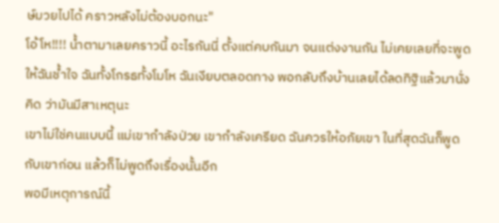ษ์มวยไปได้ คราวหลังไม่ต้องบอกนะ"
โอ้โห!!!! น้ำตามาเลยคราวนี้ อะไรกันนี่ ตั้งแต่คบกันมา จนแต่งงานกัน ไม่เคยเลยที่จะพูดให้ฉันช้ำใจ ฉันทั้งโกรธทั้งโมโห ฉันเงียบตลอดทาง พอกลับถึงบ้านเลยได้ลดทิฐิแล้วมานั่งคิด ว่ามันมีสาเหตุนะ
เขาไม่ใช่คนแบบนี้ แม่เขากำลังป่วย เขากำลังเครียด ฉันควรให้อภัยเขา ในที่สุดฉันก็พูดกับเขาก่อน แล้วก็ไม่พูดถึงเรื่องนั้นอีก
พอมีเหตุการณ์นี้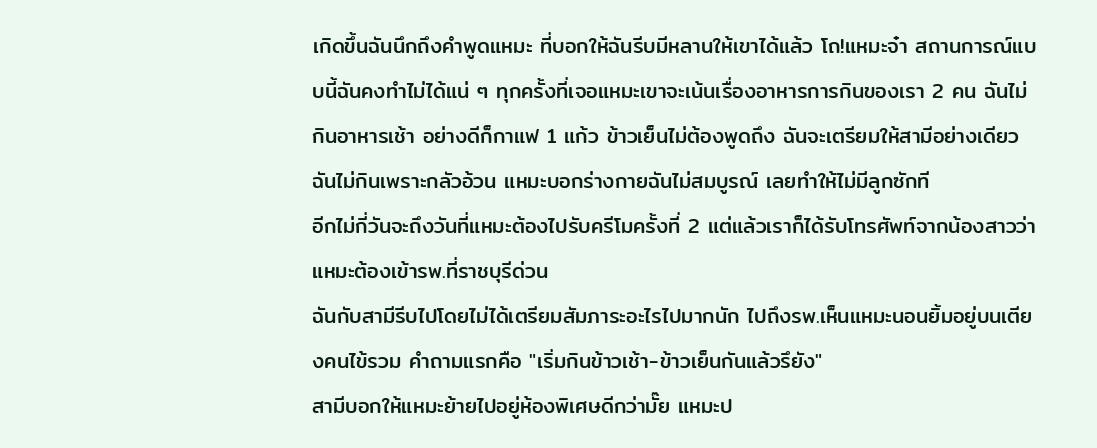เกิดขึ้นฉันนึกถึงคำพูดแหมะ ที่บอกให้ฉันรีบมีหลานให้เขาได้แล้ว โถ!แหมะจ๋า สถานการณ์แบบนี้ฉันคงทำไม่ได้แน่ ๆ ทุกครั้งที่เจอแหมะเขาจะเน้นเรื่องอาหารการกินของเรา 2 คน ฉันไม่กินอาหารเช้า อย่างดีก็กาแฟ 1 แก้ว ข้าวเย็นไม่ต้องพูดถึง ฉันจะเตรียมให้สามีอย่างเดียว ฉันไม่กินเพราะกลัวอ้วน แหมะบอกร่างกายฉันไม่สมบูรณ์ เลยทำให้ไม่มีลูกซักที
อีกไม่กี่วันจะถึงวันที่แหมะต้องไปรับครีโมครั้งที่ 2 แต่แล้วเราก็ได้รับโทรศัพท์จากน้องสาวว่าแหมะต้องเข้ารพ.ที่ราชบุรีด่วน
ฉันกับสามีรีบไปโดยไม่ได้เตรียมสัมภาระอะไรไปมากนัก ไปถึงรพ.เห็นแหมะนอนยิ้มอยู่บนเตียงคนไข้รวม คำถามแรกคือ "เริ่มกินข้าวเช้า-ข้าวเย็นกันแล้วรึยัง"
สามีบอกให้แหมะย้ายไปอยู่ห้องพิเศษดีกว่ามั๊ย แหมะป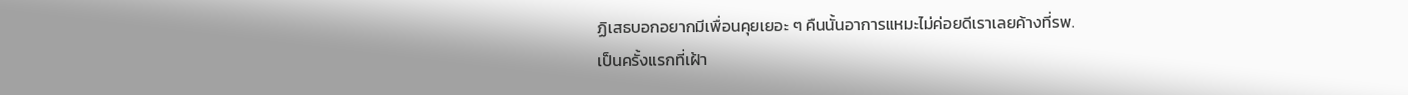ฏิเสธบอกอยากมีเพื่อนคุยเยอะ ๆ คืนนั้นอาการแหมะไม่ค่อยดีเราเลยค้างที่รพ.
เป็นครั้งแรกที่เฝ้า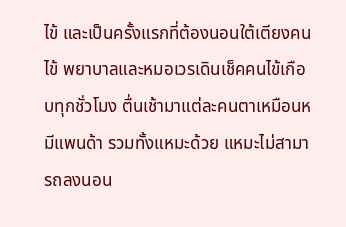ไข้ และเป็นครั้งแรกที่ต้องนอนใต้เตียงคนไข้ พยาบาลและหมอเวรเดินเช็คคนไข้เกือบทุกชั่วโมง ตื่นเช้ามาแต่ละคนตาเหมือนหมีแพนด้า รวมทั้งแหมะด้วย แหมะไม่สามารถลงนอน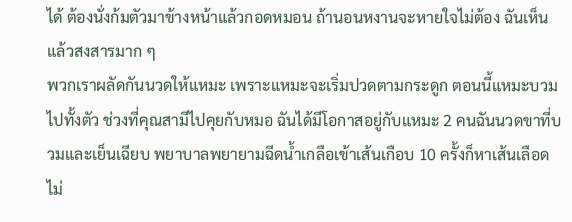ได้ ต้องนั่งก้มตัวมาข้างหน้าแล้วกอดหมอน ถ้านอนหงานจะหายใจไม่ต้อง ฉันเห็นแล้วสงสารมาก ๆ
พวกเราผลัดกันนวดให้แหมะ เพราะแหมะจะเริ่มปวดตามกระดูก ตอนนี้แหมะบวมไปทั้งตัว ช่วงที่คุณสามีไปคุยกับหมอ ฉันได้มีโอกาสอยู่กับแหมะ 2 คนฉันนวดขาที่บวมและเย็นเฉียบ พยาบาลพยายามฉีดน้ำเกลือเข้าเส้นเกือบ 10 ครั้งก็หาเส้นเลือดไม่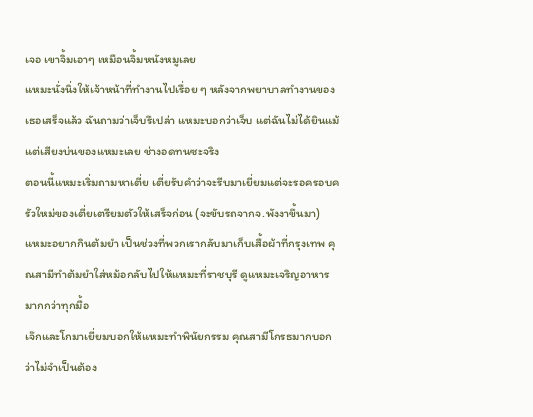เจอ เขาจิ้มเอาๆ เหมือนจิ้มหนังหมูเลย
แหมะนั่งนิ่งให้เจ้าหน้าที่ทำงานไปเรื่อย ๆ หลังจากพยาบาลทำงานของเธอเสร็จแล้ว ฉันถามว่าเจ็บรึเปล่า แหมะบอกว่าเจ็บ แต่ฉันไม่ได้ยินแม้แต่เสียงบ่นของแหมะเลย ช่างอดทนซะจริง
ตอนนี้แหมะเริ่มถามหาเตี่ย เตี่ยรับคำว่าจะรีบมาเยี่ยมแต่จะรอครอบครัวใหม่ของเตี่ยเตรียมตัวให้เสร็จก่อน (จะขับรถจากจ.พังงาขึ้นมา)
แหมะอยากกินต้มยำ เป็นช่วงที่พวกเรากลับมาเก็บเสื้อผ้าที่กรุงเทพ คุณสามีทำต้มยำใส่หม้อกลับไปให้แหมะที่ราชบุรี ดูแหมะเจริญอาหารมากกว่าทุกมื้อ
เจ๊กและโกมาเยี่ยมบอกให้แหมะทำพินัยกรรม คุณสามีโกรธมากบอกว่าไม่จำเป็นต้อง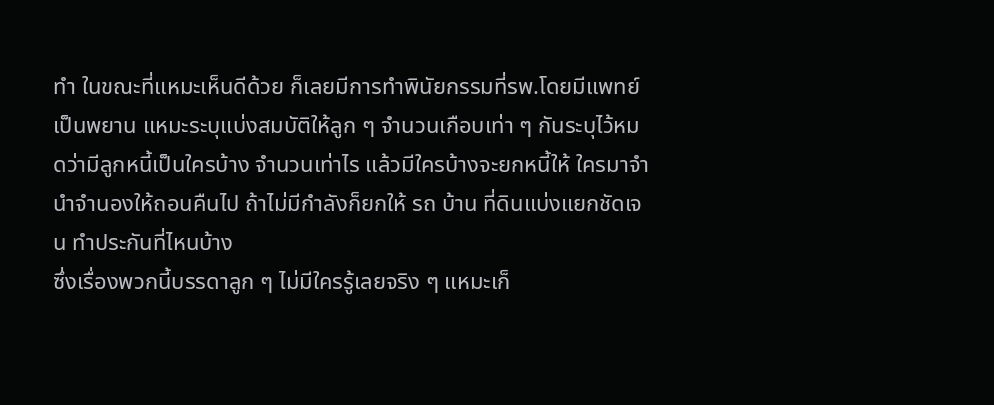ทำ ในขณะที่แหมะเห็นดีด้วย ก็เลยมีการทำพินัยกรรมที่รพ.โดยมีแพทย์เป็นพยาน แหมะระบุแบ่งสมบัติให้ลูก ๆ จำนวนเกือบเท่า ๆ กันระบุไว้หมดว่ามีลูกหนี้เป็นใครบ้าง จำนวนเท่าไร แล้วมีใครบ้างจะยกหนี้ให้ ใครมาจำนำจำนองให้ถอนคืนไป ถ้าไม่มีกำลังก็ยกให้ รถ บ้าน ที่ดินแบ่งแยกชัดเจน ทำประกันที่ไหนบ้าง
ซึ่งเรื่องพวกนี้บรรดาลูก ๆ ไม่มีใครรู้เลยจริง ๆ แหมะเก็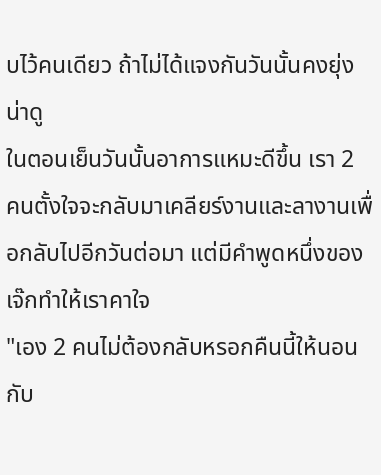บไว้คนเดียว ถ้าไม่ได้แจงกันวันนั้นคงยุ่งน่าดู
ในตอนเย็นวันนั้นอาการแหมะดีขึ้น เรา 2 คนตั้งใจจะกลับมาเคลียร์งานและลางานเพื่อกลับไปอีกวันต่อมา แต่มีคำพูดหนึ่งของเจ๊กทำให้เราคาใจ
"เอง 2 คนไม่ต้องกลับหรอกคืนนี้ให้นอนกับ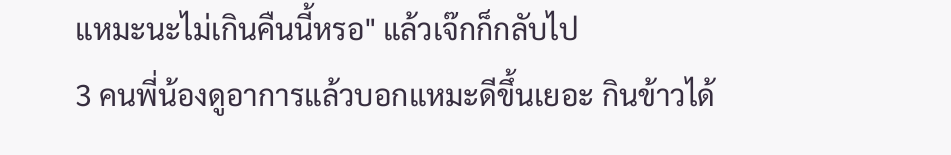แหมะนะไม่เกินคืนนี้หรอ" แล้วเจ๊กก็กลับไป
3 คนพี่น้องดูอาการแล้วบอกแหมะดีขึ้นเยอะ กินข้าวได้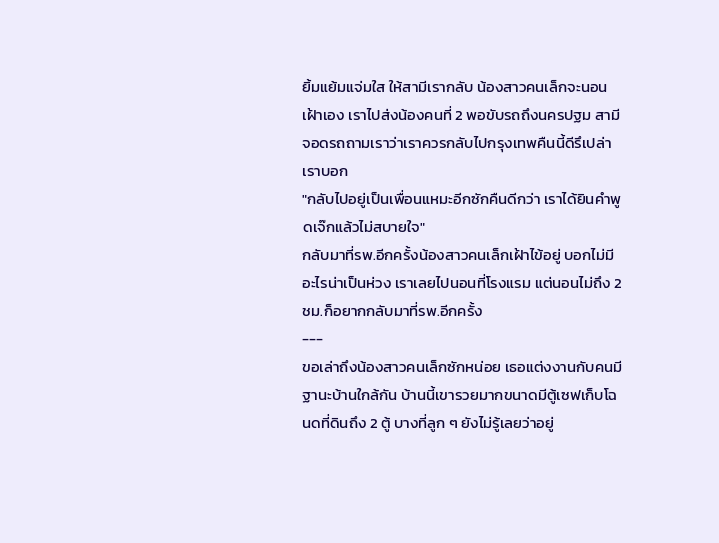ยิ้มแย้มแจ่มใส ให้สามีเรากลับ น้องสาวคนเล็กจะนอนเฝ้าเอง เราไปส่งน้องคนที่ 2 พอขับรถถึงนครปฐม สามีจอดรถถามเราว่าเราควรกลับไปกรุงเทพคืนนี้ดีรึเปล่า เราบอก
"กลับไปอยู่เป็นเพื่อนแหมะอีกซักคืนดีกว่า เราได้ยินคำพูดเจ๊กแล้วไม่สบายใจ"
กลับมาที่รพ.อีกครั้งน้องสาวคนเล็กเฝ้าไข้อยู่ บอกไม่มีอะไรน่าเป็นห่วง เราเลยไปนอนที่โรงแรม แต่นอนไม่ถึง 2 ชม.ก็อยากกลับมาที่รพ.อีกครั้ง
---
ขอเล่าถึงน้องสาวคนเล็กซักหน่อย เธอแต่งงานกับคนมีฐานะบ้านใกล้กัน บ้านนี้เขารวยมากขนาดมีตู้เซฟเก็บโฉนดที่ดินถึง 2 ตู้ บางที่ลูก ๆ ยังไม่รู้เลยว่าอยู่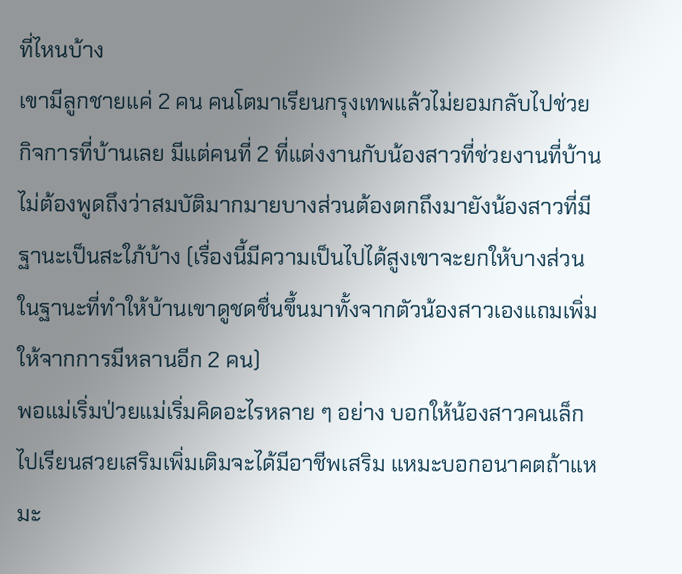ที่ไหนบ้าง
เขามีลูกชายแค่ 2 คน คนโตมาเรียนกรุงเทพแล้วไม่ยอมกลับไปช่วยกิจการที่บ้านเลย มีแต่คนที่ 2 ที่แต่งงานกับน้องสาวที่ช่วยงานที่บ้าน ไม่ต้องพูดถึงว่าสมบัติมากมายบางส่วนต้องตกถึงมายังน้องสาวที่มีฐานะเป็นสะใภ้บ้าง (เรื่องนี้มีความเป็นไปได้สูงเขาจะยกให้บางส่วนในฐานะที่ทำให้บ้านเขาดูชดชื่นขึ้นมาทั้งจากตัวน้องสาวเองแถมเพิ่มให้จากการมีหลานอีก 2 คน)
พอแม่เริ่มป่วยแม่เริ่มคิดอะไรหลาย ๆ อย่าง บอกให้น้องสาวคนเล็กไปเรียนสวยเสริมเพิ่มเติมจะได้มีอาชีพเสริม แหมะบอกอนาคตถ้าแหมะ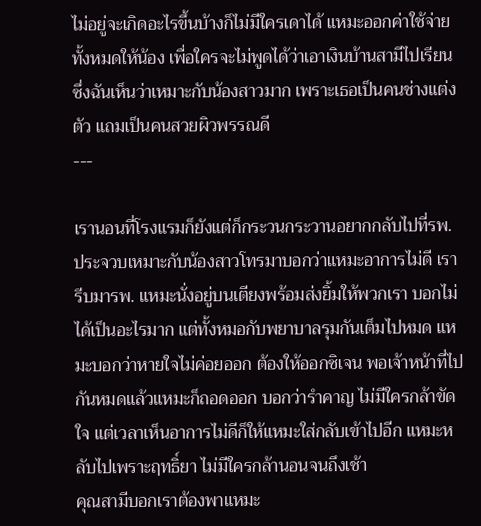ไม่อยู่จะเกิดอะไรขึ้นบ้างก็ไม่มีใครเดาได้ แหมะออกค่าใช้จ่ายทั้งหมดให้น้อง เพื่อใครจะไม่พูดได้ว่าเอาเงินบ้านสามีไปเรียน
ซึ่งฉันเห็นว่าเหมาะกับน้องสาวมาก เพราะเธอเป็นคนช่างแต่งตัว แถมเป็นคนสวยผิวพรรณดี
---

เรานอนที่โรงแรมก็ยังแต่ก็กระวนกระวานอยากกลับไปที่รพ. ประจวบเหมาะกับน้องสาวโทรมาบอกว่าแหมะอาการไม่ดี เรารีบมารพ. แหมะนั่งอยู่บนเตียงพร้อมส่งยิ้มให้พวกเรา บอกไม่ได้เป็นอะไรมาก แต่ทั้งหมอกับพยาบาลรุมกันเต็มไปหมด แหมะบอกว่าหายใจไม่ค่อยออก ต้องให้ออกซิเจน พอเจ้าหน้าที่ไปกันหมดแล้วแหมะก็ถอดออก บอกว่ารำคาญ ไม่มีใครกล้าขัดใจ แต่เวลาเห็นอาการไม่ดีก็ให้แหมะใส่กลับเข้าไปอีก แหมะหลับไปเพราะฤทธิ์ยา ไม่มีใครกล้านอนจนถึงเช้า
คุณสามีบอกเราต้องพาแหมะ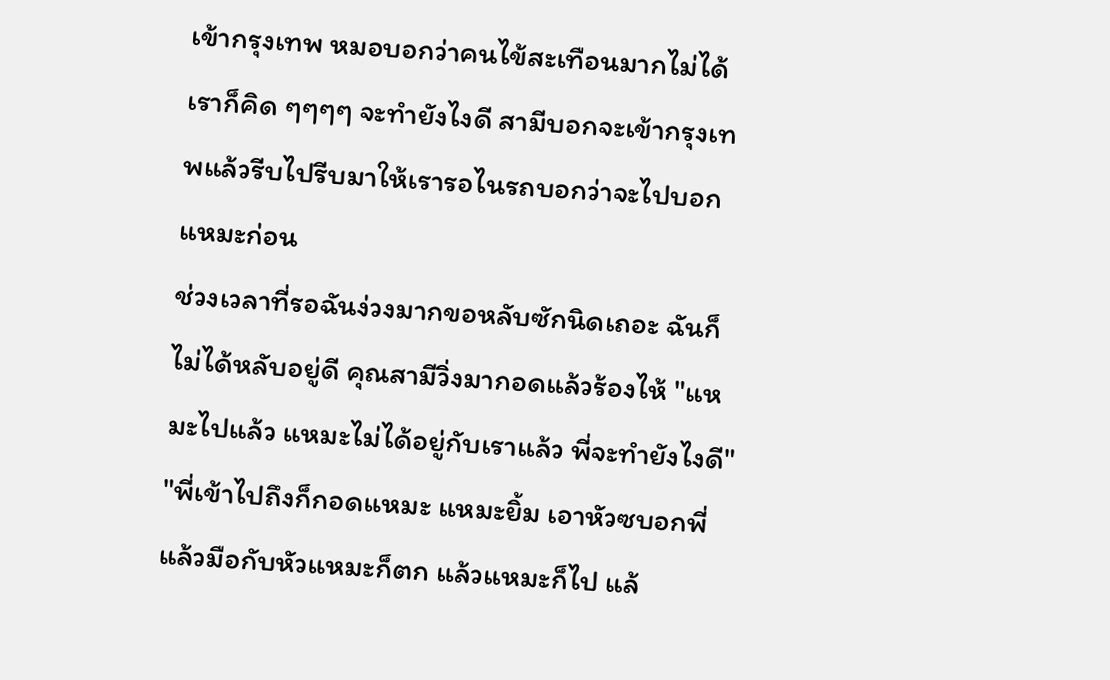เข้ากรุงเทพ หมอบอกว่าคนไข้สะเทือนมากไม่ได้
เราก็คิด ๆๆๆๆ จะทำยังไงดี สามีบอกจะเข้ากรุงเทพแล้วรีบไปรีบมาให้เรารอไนรถบอกว่าจะไปบอกแหมะก่อน
ช่วงเวลาที่รอฉันง่วงมากขอหลับซักนิดเถอะ ฉันก็ไม่ได้หลับอยู่ดี คุณสามีวิ่งมากอดแล้วร้องไห้ "แหมะไปแล้ว แหมะไม่ได้อยู่กับเราแล้ว พี่จะทำยังไงดี" "พี่เข้าไปถึงก็กอดแหมะ แหมะยิ้ม เอาหัวซบอกพี่ แล้วมือกับหัวแหมะก็ตก แล้วแหมะก็ไป แล้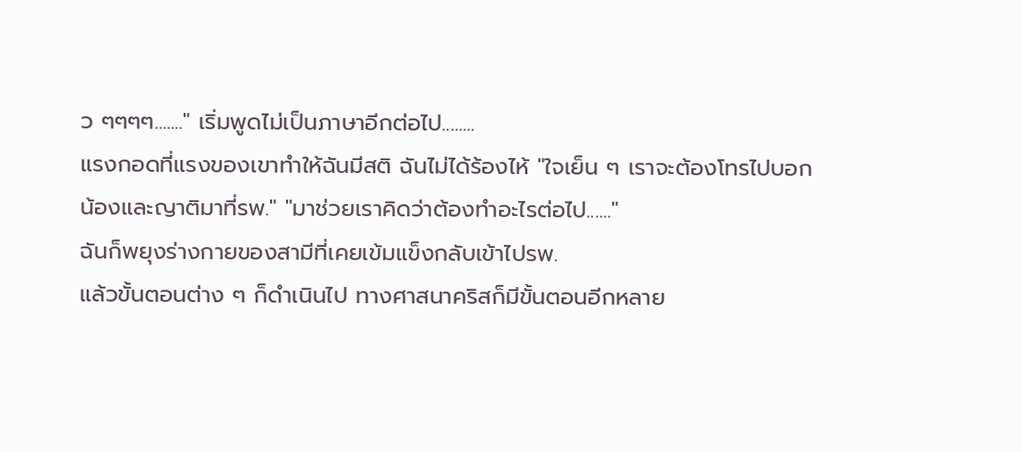ว ๆๆๆๆ......." เริ่มพูดไม่เป็นภาษาอีกต่อไป........
แรงกอดที่แรงของเขาทำให้ฉันมีสติ ฉันไม่ได้ร้องไห้ "ใจเย็น ๆ เราจะต้องโทรไปบอกน้องและญาติมาที่รพ." "มาช่วยเราคิดว่าต้องทำอะไรต่อไป......"
ฉันก็พยุงร่างกายของสามีที่เคยเข้มแข็งกลับเข้าไปรพ.
แล้วขั้นตอนต่าง ๆ ก็ดำเนินไป ทางศาสนาคริสก็มีขั้นตอนอีกหลาย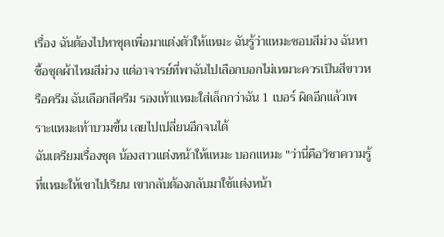เรื่อง ฉันต้องไปหาชุดเพื่อมาแต่งตัวให้แหมะ ฉันรู้ว่าแหมะชอบสีม่วง ฉันหาซื้อชุดผ้าไหมสีม่วง แต่อาจารย์ที่พาฉันไปเลือกบอกไม่เหมาะควรเป็นสีขาวหรือครีม ฉันเลือกสีครีม รองเท้าแหมะใส่เล็กกว่าฉัน 1 เบอร์ ผิดอีกแล้วเพราะแหมะเท้าบวมขึ้น เลยไปเปลี่ยนอีกจนได้
ฉันเตรียมเรื่องชุด น้องสาวแต่งหน้าให้แหมะ บอกแหมะ "ว่านี่คือวิชาความรู้ที่แหมะให้เขาไปเรียน เขากลับต้องกลับมาใช้แต่งหน้า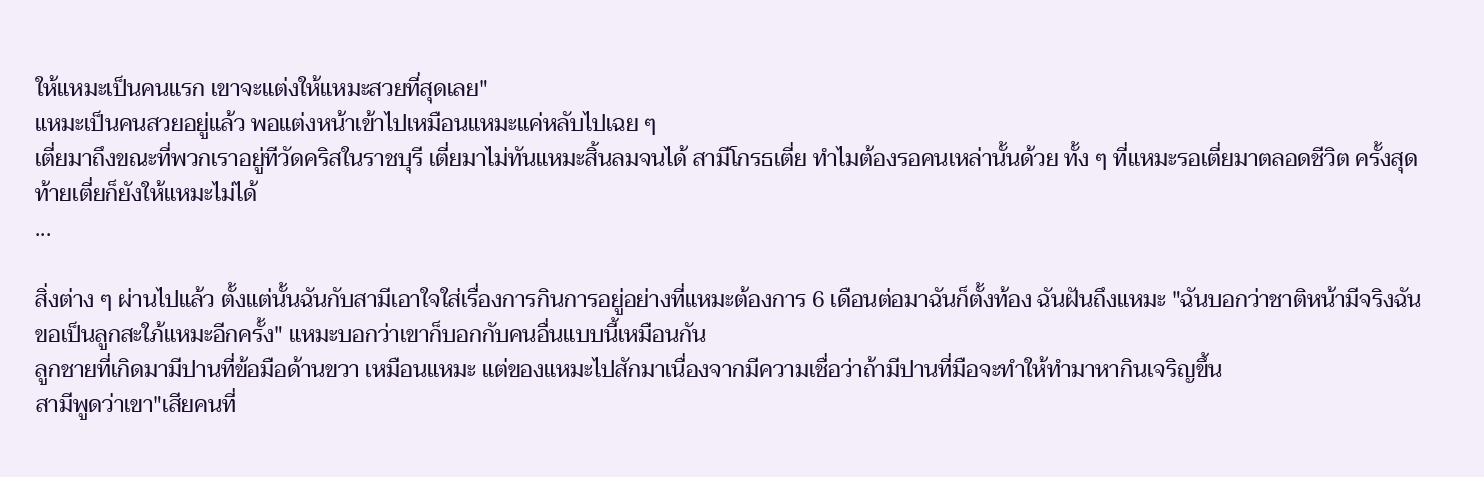ให้แหมะเป็นคนแรก เขาจะแต่งให้แหมะสวยที่สุดเลย"
แหมะเป็นคนสวยอยู่แล้ว พอแต่งหน้าเข้าไปเหมือนแหมะแค่หลับไปเฉย ๆ
เตี่ยมาถึงขณะที่พวกเราอยู่ทีวัดคริสในราชบุรี เตี่ยมาไม่ทันแหมะสิ้นลมจนได้ สามีโกรธเตี่ย ทำไมต้องรอคนเหล่านั้นด้วย ทั้ง ๆ ที่แหมะรอเตี่ยมาตลอดชีวิต ครั้งสุดท้ายเตี่ยก็ยังให้แหมะไม่ได้
...

สิ่งต่าง ๆ ผ่านไปแล้ว ตั้งแต่นั้นฉันกับสามีเอาใจใส่เรื่องการกินการอยู่อย่างที่แหมะต้องการ 6 เดือนต่อมาฉันก็ตั้งท้อง ฉันฝันถึงแหมะ "ฉันบอกว่าชาติหน้ามีจริงฉันขอเป็นลูกสะใภ้แหมะอีกครั้ง" แหมะบอกว่าเขาก็บอกกับคนอื่นแบบนี้เหมือนกัน
ลูกชายที่เกิดมามีปานที่ข้อมือด้านขวา เหมือนแหมะ แต่ของแหมะไปสักมาเนื่องจากมีความเชื่อว่าถ้ามีปานที่มือจะทำให้ทำมาหากินเจริญขึ้น
สามีพูดว่าเขา"เสียคนที่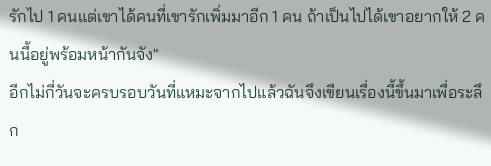รักไป 1 คนแต่เขาได้คนที่เขารักเพิ่มมาอีก 1 คน ถ้าเป็นไปได้เขาอยากให้ 2 คนนี้อยู่พร้อมหน้ากันจัง"
อีกไม่กี่วันจะครบรอบวันที่แหมะจากไปแล้วฉันจึงเขียนเรื่องนี้ขึ้นมาเพื่อระลึก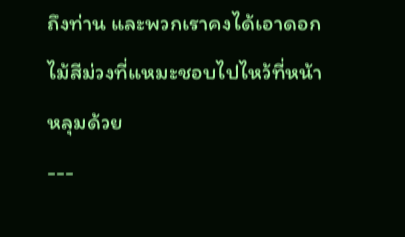ถึงท่าน และพวกเราคงได้เอาดอกไม้สีม่วงที่แหมะชอบไปไหว้ที่หน้าหลุมด้วย
---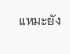แหมะยัง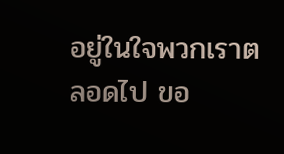อยู่ในใจพวกเราตลอดไป ขอ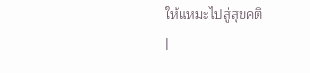ให้แหมะไปสู่สุขคติ
|